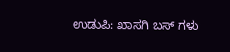ಉಡುಪಿ: ಖಾಸಗಿ ಬಸ್ ಗಳು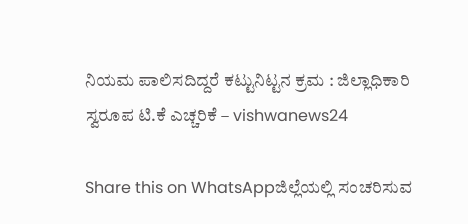ನಿಯಮ ಪಾಲಿಸದಿದ್ದರೆ ಕಟ್ಟುನಿಟ್ಟನ ಕ್ರಮ : ಜಿಲ್ಲಾಧಿಕಾರಿ ಸ್ವರೂಪ ಟಿ.ಕೆ ಎಚ್ಚರಿಕೆ – vishwanews24

Share this on WhatsAppಜಿಲ್ಲೆಯಲ್ಲಿ ಸಂಚರಿಸುವ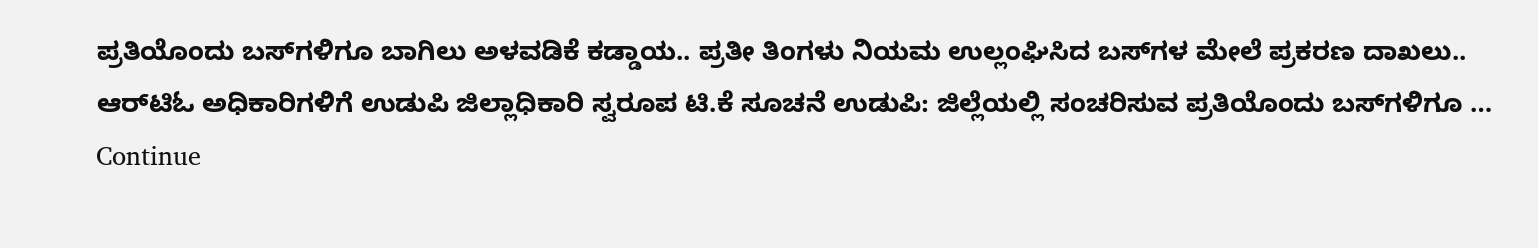ಪ್ರತಿಯೊಂದು ಬಸ್‌ಗಳಿಗೂ ಬಾಗಿಲು ಅಳವಡಿಕೆ ಕಡ್ಡಾಯ.. ಪ್ರತೀ ತಿಂಗಳು ನಿಯಮ ಉಲ್ಲಂಘಿಸಿದ ಬಸ್‌ಗಳ ಮೇಲೆ ಪ್ರಕರಣ ದಾಖಲು.. ಆರ್‌ಟಿಓ ಅಧಿಕಾರಿಗಳಿಗೆ ಉಡುಪಿ ಜಿಲ್ಲಾಧಿಕಾರಿ ಸ್ವರೂಪ ಟಿ.ಕೆ ಸೂಚನೆ ಉಡುಪಿ: ಜಿಲ್ಲೆಯಲ್ಲಿ ಸಂಚರಿಸುವ ಪ್ರತಿಯೊಂದು ಬಸ್‌ಗಳಿಗೂ … Continue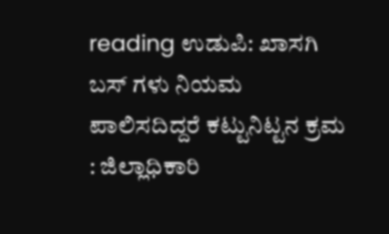reading ಉಡುಪಿ: ಖಾಸಗಿ ಬಸ್ ಗಳು ನಿಯಮ ಪಾಲಿಸದಿದ್ದರೆ ಕಟ್ಟುನಿಟ್ಟನ ಕ್ರಮ : ಜಿಲ್ಲಾಧಿಕಾರಿ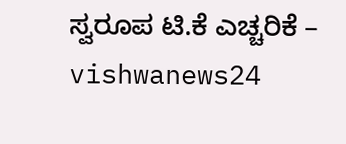ಸ್ವರೂಪ ಟಿ.ಕೆ ಎಚ್ಚರಿಕೆ – vishwanews24